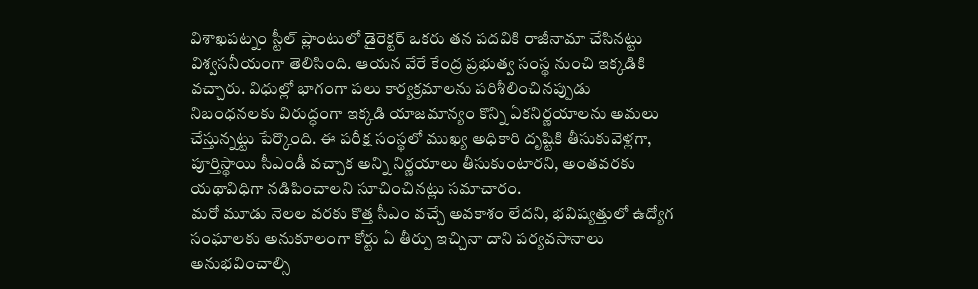విశాఖపట్నం స్టీల్ ప్లాంటులో డైరెక్టర్ ఒకరు తన పదవికి రాజీనామా చేసినట్టు విశ్వసనీయంగా తెలిసింది. ఆయన వేరే కేంద్ర ప్రభుత్వ సంస్థ నుంచి ఇక్కడికి వచ్చారు. విధుల్లో భాగంగా పలు కార్యక్రమాలను పరిశీలించినప్పుడు నిబంధనలకు విరుద్ధంగా ఇక్కడి యాజమాన్యం కొన్ని ఏకనిర్ణయాలను అమలు చేస్తున్నట్టు పేర్కొంది. ఈ పరీక్ష సంస్థలో ముఖ్య అధికారి దృష్టికి తీసుకువెళ్లగా, పూర్తిస్థాయి సీఎండీ వచ్చాక అన్ని నిర్ణయాలు తీసుకుంటారని, అంతవరకు యథావిధిగా నడిపించాలని సూచించినట్లు సమాచారం.
మరో మూడు నెలల వరకు కొత్త సీఎం వచ్చే అవకాశం లేదని, భవిష్యత్తులో ఉద్యోగ సంఘాలకు అనుకూలంగా కోర్టు ఏ తీర్పు ఇచ్చినా దాని పర్యవసానాలు అనుభవించాల్సి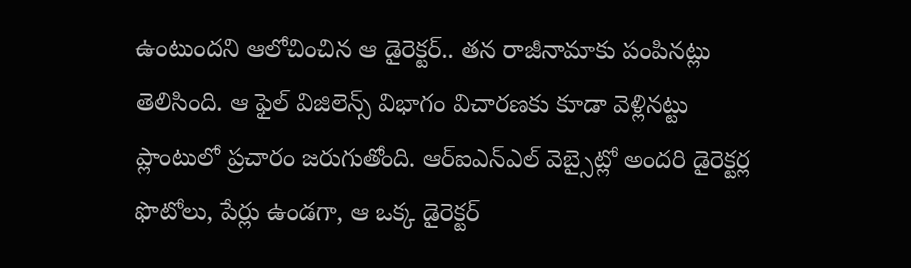ఉంటుందని ఆలోచించిన ఆ డైరెక్టర్.. తన రాజీనామాకు పంపినట్లు తెలిసింది. ఆ ఫైల్ విజిలెన్స్ విభాగం విచారణకు కూడా వెళ్లినట్టు ప్లాంటులో ప్రచారం జరుగుతోంది. ఆర్ఐఎన్ఎల్ వెబ్సైట్లో అందరి డైరెక్టర్ల ఫొటోలు, పేర్లు ఉండగా, ఆ ఒక్క డైరెక్టర్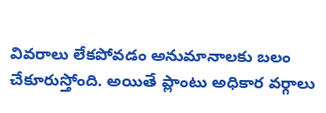వివరాలు లేకపోవడం అనుమానాలకు బలం చేకూరుస్తోంది. అయితే ప్లాంటు అధికార వర్గాలు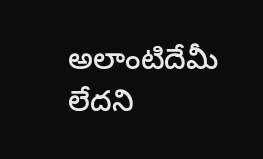అలాంటిదేమీ లేదని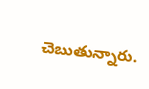చెబుతున్నారు.